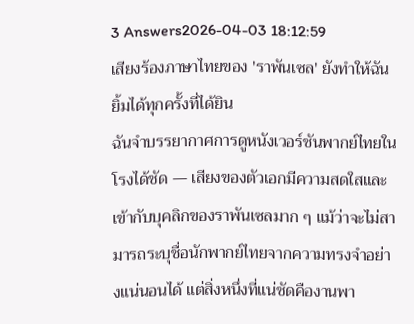3 Answers2026-04-03 18:12:59
เสียงร้องภาษาไทยของ 'ราพันเซล' ยังทำให้ฉันยิ้มได้ทุกครั้งที่ได้ยิน
ฉันจำบรรยากาศการดูหนังเวอร์ชันพากย์ไทยในโรงได้ชัด — เสียงของตัวเอกมีความสดใสและเข้ากับบุคลิกของราพันเซลมาก ๆ แม้ว่าจะไม่สามารถระบุชื่อนักพากย์ไทยจากความทรงจำอย่างแน่นอนได้ แต่สิ่งหนึ่งที่แน่ชัดคืองานพา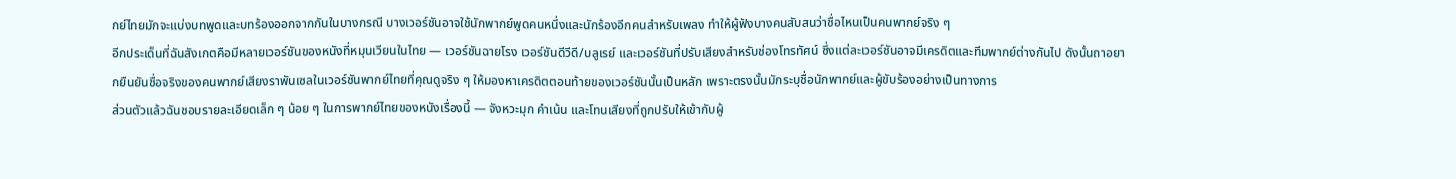กย์ไทยมักจะแบ่งบทพูดและบทร้องออกจากกันในบางกรณี บางเวอร์ชันอาจใช้นักพากย์พูดคนหนึ่งและนักร้องอีกคนสำหรับเพลง ทำให้ผู้ฟังบางคนสับสนว่าชื่อไหนเป็นคนพากย์จริง ๆ
อีกประเด็นที่ฉันสังเกตคือมีหลายเวอร์ชันของหนังที่หมุนเวียนในไทย — เวอร์ชันฉายโรง เวอร์ชันดีวีดี/บลูเรย์ และเวอร์ชันที่ปรับเสียงสำหรับช่องโทรทัศน์ ซึ่งแต่ละเวอร์ชันอาจมีเครดิตและทีมพากย์ต่างกันไป ดังนั้นถาอยากยืนยันชื่อจริงของคนพากย์เสียงราพันเซลในเวอร์ชันพากย์ไทยที่คุณดูจริง ๆ ให้มองหาเครดิตตอนท้ายของเวอร์ชันนั้นเป็นหลัก เพราะตรงนั้นมักระบุชื่อนักพากย์และผู้ขับร้องอย่างเป็นทางการ
ส่วนตัวแล้วฉันชอบรายละเอียดเล็ก ๆ น้อย ๆ ในการพากย์ไทยของหนังเรื่องนี้ — จังหวะมุก คำเน้น และโทนเสียงที่ถูกปรับให้เข้ากับผู้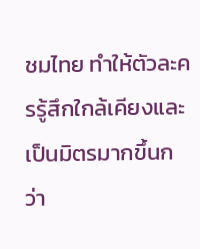ชมไทย ทำให้ตัวละครรู้สึกใกล้เคียงและเป็นมิตรมากขึ้นกว่า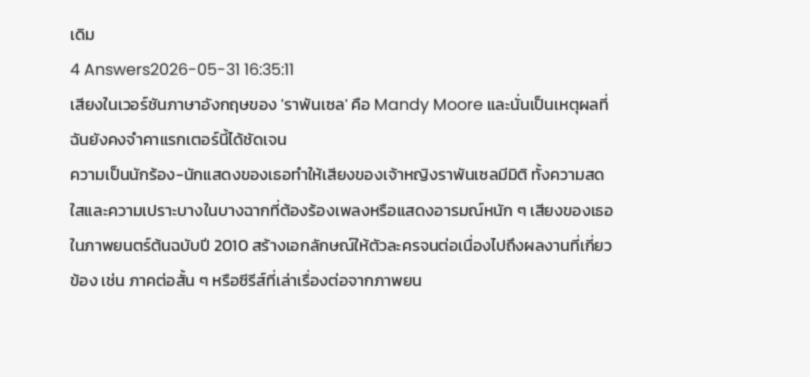เดิม
4 Answers2026-05-31 16:35:11
เสียงในเวอร์ชันภาษาอังกฤษของ 'ราพันเซล' คือ Mandy Moore และนั่นเป็นเหตุผลที่ฉันยังคงจำคาแรกเตอร์นี้ได้ชัดเจน
ความเป็นนักร้อง-นักแสดงของเธอทำให้เสียงของเจ้าหญิงราพันเซลมีมิติ ทั้งความสดใสและความเปราะบางในบางฉากที่ต้องร้องเพลงหรือแสดงอารมณ์หนัก ๆ เสียงของเธอในภาพยนตร์ต้นฉบับปี 2010 สร้างเอกลักษณ์ให้ตัวละครจนต่อเนื่องไปถึงผลงานที่เกี่ยวข้อง เช่น ภาคต่อสั้น ๆ หรือซีรีส์ที่เล่าเรื่องต่อจากภาพยน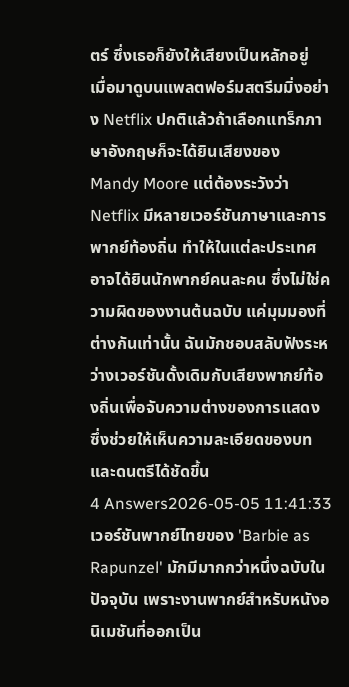ตร์ ซึ่งเธอก็ยังให้เสียงเป็นหลักอยู่
เมื่อมาดูบนแพลตฟอร์มสตรีมมิ่งอย่าง Netflix ปกติแล้วถ้าเลือกแทร็กภาษาอังกฤษก็จะได้ยินเสียงของ Mandy Moore แต่ต้องระวังว่า Netflix มีหลายเวอร์ชันภาษาและการพากย์ท้องถิ่น ทำให้ในแต่ละประเทศอาจได้ยินนักพากย์คนละคน ซึ่งไม่ใช่ความผิดของงานต้นฉบับ แค่มุมมองที่ต่างกันเท่านั้น ฉันมักชอบสลับฟังระหว่างเวอร์ชันดั้งเดิมกับเสียงพากย์ท้องถิ่นเพื่อจับความต่างของการแสดง ซึ่งช่วยให้เห็นความละเอียดของบทและดนตรีได้ชัดขึ้น
4 Answers2026-05-05 11:41:33
เวอร์ชันพากย์ไทยของ 'Barbie as Rapunzel' มักมีมากกว่าหนึ่งฉบับในปัจจุบัน เพราะงานพากย์สำหรับหนังอนิเมชันที่ออกเป็น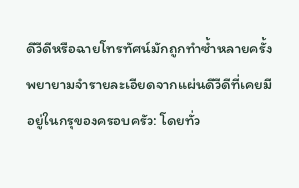ดีวีดีหรือฉายโทรทัศน์มักถูกทำซ้ำหลายครั้ง
พยายามจำรายละเอียดจากแผ่นดีวีดีที่เคยมีอยู่ในกรุของครอบครัว: โดยทั่ว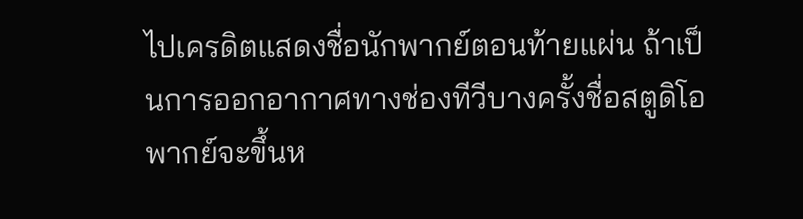ไปเครดิตแสดงชื่อนักพากย์ตอนท้ายแผ่น ถ้าเป็นการออกอากาศทางช่องทีวีบางครั้งชื่อสตูดิโอพากย์จะขึ้นห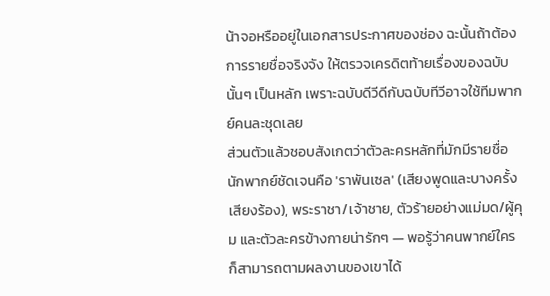น้าจอหรืออยู่ในเอกสารประกาศของช่อง ฉะนั้นถ้าต้องการรายชื่อจริงจัง ให้ตรวจเครดิตท้ายเรื่องของฉบับนั้นๆ เป็นหลัก เพราะฉบับดีวีดีกับฉบับทีวีอาจใช้ทีมพากย์คนละชุดเลย
ส่วนตัวแล้วชอบสังเกตว่าตัวละครหลักที่มักมีรายชื่อนักพากย์ชัดเจนคือ 'ราพันเซล' (เสียงพูดและบางครั้งเสียงร้อง), พระราชา/เจ้าชาย, ตัวร้ายอย่างแม่มด/ผู้คุม และตัวละครข้างกายน่ารักๆ — พอรู้ว่าคนพากย์ใครก็สามารถตามผลงานของเขาได้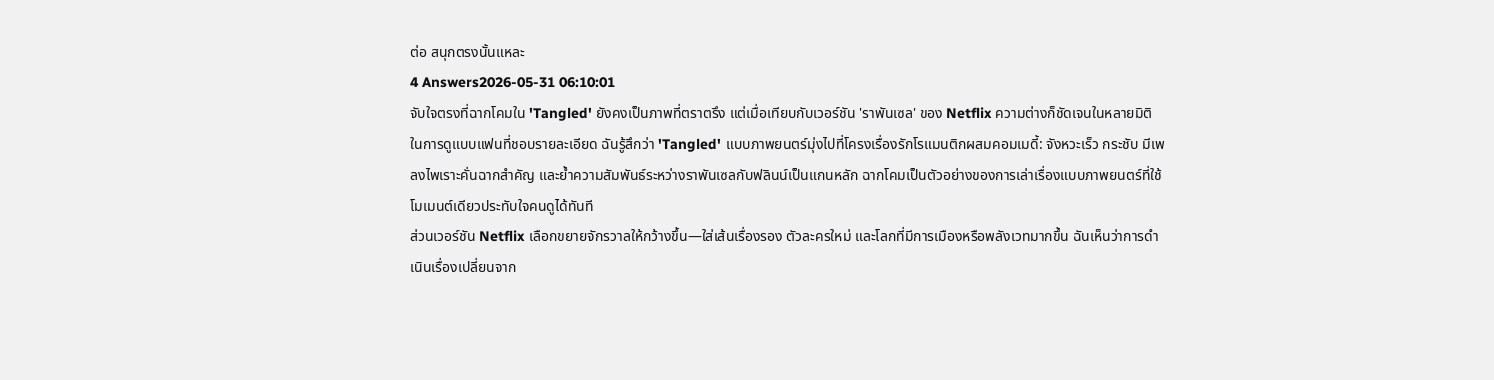ต่อ สนุกตรงนั้นแหละ
4 Answers2026-05-31 06:10:01
จับใจตรงที่ฉากโคมใน 'Tangled' ยังคงเป็นภาพที่ตราตรึง แต่เมื่อเทียบกับเวอร์ชัน 'ราพันเซล' ของ Netflix ความต่างก็ชัดเจนในหลายมิติ
ในการดูแบบแฟนที่ชอบรายละเอียด ฉันรู้สึกว่า 'Tangled' แบบภาพยนตร์มุ่งไปที่โครงเรื่องรักโรแมนติกผสมคอมเมดี้: จังหวะเร็ว กระชับ มีเพลงไพเราะคั่นฉากสำคัญ และย้ำความสัมพันธ์ระหว่างราพันเซลกับฟลินน์เป็นแกนหลัก ฉากโคมเป็นตัวอย่างของการเล่าเรื่องแบบภาพยนตร์ที่ใช้โมเมนต์เดียวประทับใจคนดูได้ทันที
ส่วนเวอร์ชัน Netflix เลือกขยายจักรวาลให้กว้างขึ้น—ใส่เส้นเรื่องรอง ตัวละครใหม่ และโลกที่มีการเมืองหรือพลังเวทมากขึ้น ฉันเห็นว่าการดำเนินเรื่องเปลี่ยนจาก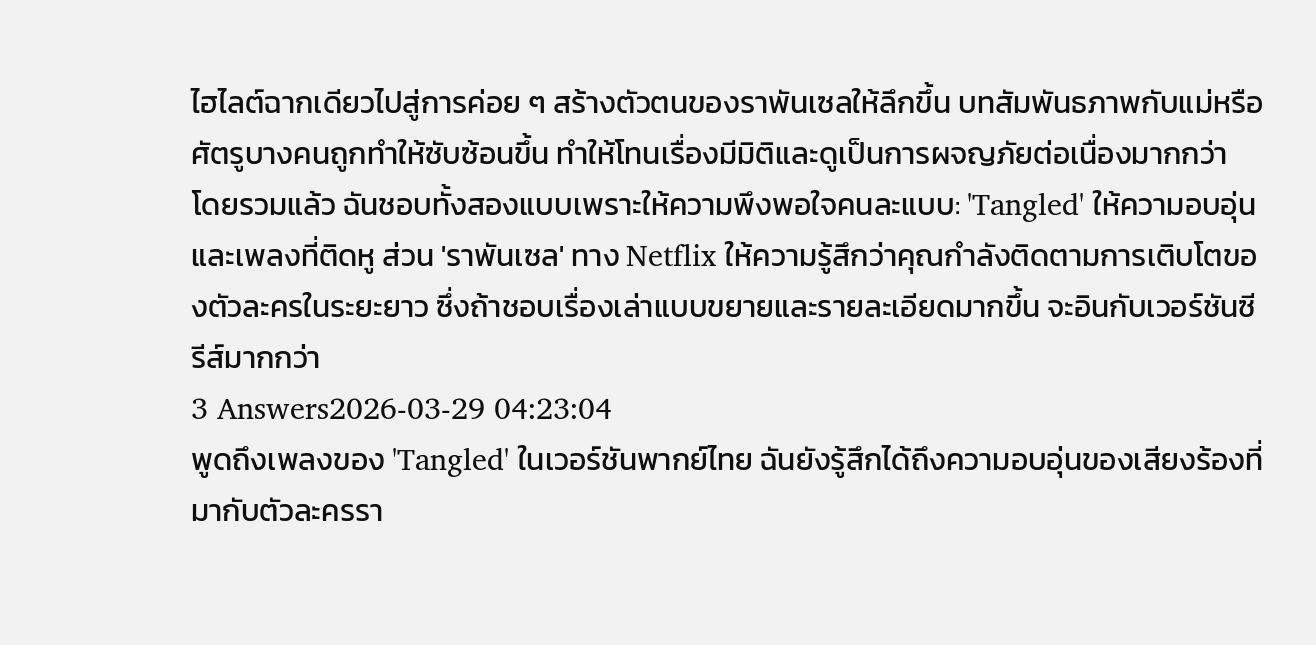ไฮไลต์ฉากเดียวไปสู่การค่อย ๆ สร้างตัวตนของราพันเซลให้ลึกขึ้น บทสัมพันธภาพกับแม่หรือศัตรูบางคนถูกทำให้ซับซ้อนขึ้น ทำให้โทนเรื่องมีมิติและดูเป็นการผจญภัยต่อเนื่องมากกว่า
โดยรวมแล้ว ฉันชอบทั้งสองแบบเพราะให้ความพึงพอใจคนละแบบ: 'Tangled' ให้ความอบอุ่นและเพลงที่ติดหู ส่วน 'ราพันเซล' ทาง Netflix ให้ความรู้สึกว่าคุณกำลังติดตามการเติบโตของตัวละครในระยะยาว ซึ่งถ้าชอบเรื่องเล่าแบบขยายและรายละเอียดมากขึ้น จะอินกับเวอร์ชันซีรีส์มากกว่า
3 Answers2026-03-29 04:23:04
พูดถึงเพลงของ 'Tangled' ในเวอร์ชันพากย์ไทย ฉันยังรู้สึกได้ถึงความอบอุ่นของเสียงร้องที่มากับตัวละครรา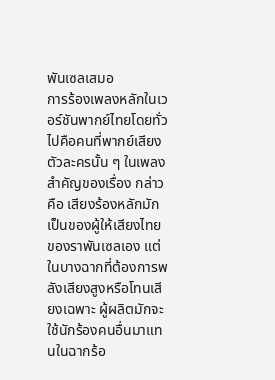พันเซลเสมอ
การร้องเพลงหลักในเวอร์ชันพากย์ไทยโดยทั่วไปคือคนที่พากย์เสียงตัวละครนั้น ๆ ในเพลงสำคัญของเรื่อง กล่าวคือ เสียงร้องหลักมักเป็นของผู้ให้เสียงไทยของราพันเซลเอง แต่ในบางฉากที่ต้องการพลังเสียงสูงหรือโทนเสียงเฉพาะ ผู้ผลิตมักจะใช้นักร้องคนอื่นมาแทนในฉากร้อ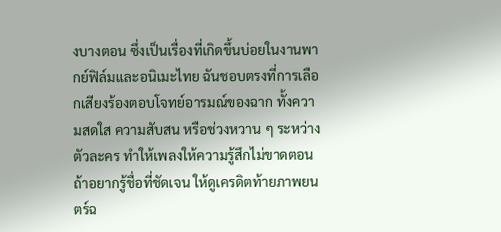งบางตอน ซึ่งเป็นเรื่องที่เกิดขึ้นบ่อยในงานพากย์ฟิล์มและอนิเมะไทย ฉันชอบตรงที่การเลือกเสียงร้องตอบโจทย์อารมณ์ของฉาก ทั้งความสดใส ความสับสน หรือช่วงหวาน ๆ ระหว่างตัวละคร ทำให้เพลงให้ความรู้สึกไม่ขาดตอน
ถ้าอยากรู้ชื่อที่ชัดเจน ให้ดูเครดิตท้ายภาพยนตร์ฉ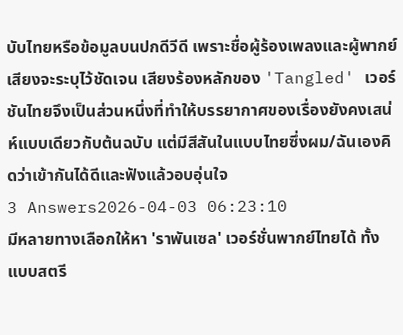บับไทยหรือข้อมูลบนปกดีวีดี เพราะชื่อผู้ร้องเพลงและผู้พากย์เสียงจะระบุไว้ชัดเจน เสียงร้องหลักของ 'Tangled' เวอร์ชันไทยจึงเป็นส่วนหนึ่งที่ทำให้บรรยากาศของเรื่องยังคงเสน่ห์แบบเดียวกับต้นฉบับ แต่มีสีสันในแบบไทยซึ่งผม/ฉันเองคิดว่าเข้ากันได้ดีและฟังแล้วอบอุ่นใจ
3 Answers2026-04-03 06:23:10
มีหลายทางเลือกให้หา 'ราพันเซล' เวอร์ชั่นพากย์ไทยได้ ทั้งแบบสตรี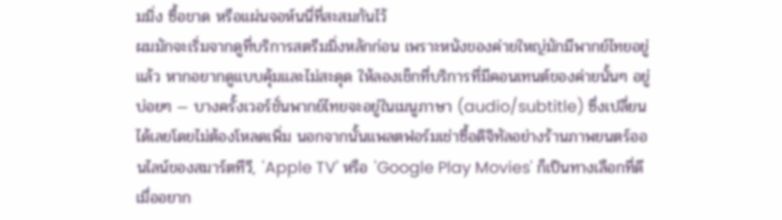มมิ่ง ซื้อขาด หรือแผ่นจอห์นนี่ที่สะสมกันไว้
ผมมักจะเริ่มจากดูที่บริการสตรีมมิ่งหลักก่อน เพราะหนังของค่ายใหญ่มักมีพากย์ไทยอยู่แล้ว หากอยากดูแบบคุ้มและไม่สะดุด ให้ลองเช็กที่บริการที่มีคอนเทนต์ของค่ายนั้นๆ อยู่บ่อยๆ — บางครั้งเวอร์ชั่นพากย์ไทยจะอยู่ในเมนูภาษา (audio/subtitle) ซึ่งเปลี่ยนได้เลยโดยไม่ต้องโหลดเพิ่ม นอกจากนั้นแพลตฟอร์มเช่าซื้อดิจิทัลอย่างร้านภาพยนตร์ออนไลน์ของสมาร์ตทีวี, 'Apple TV' หรือ 'Google Play Movies' ก็เป็นทางเลือกที่ดีเมื่ออยาก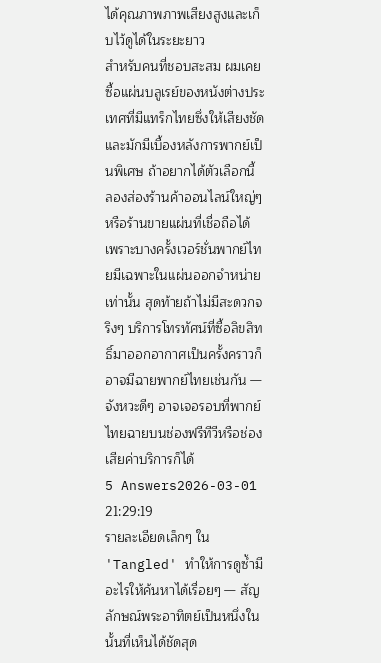ได้คุณภาพภาพเสียงสูงและเก็บไว้ดูได้ในระยะยาว
สำหรับคนที่ชอบสะสม ผมเคยซื้อแผ่นบลูเรย์ของหนังต่างประเทศที่มีแทร็กไทยซึ่งให้เสียงชัดและมักมีเบื้องหลังการพากย์เป็นพิเศษ ถ้าอยากได้ตัวเลือกนี้ ลองส่องร้านค้าออนไลน์ใหญ่ๆ หรือร้านขายแผ่นที่เชื่อถือได้ เพราะบางครั้งเวอร์ชั่นพากย์ไทยมีเฉพาะในแผ่นออกจำหน่ายเท่านั้น สุดท้ายถ้าไม่มีสะดวกจริงๆ บริการโทรทัศน์ที่ซื้อลิขสิทธิ์มาออกอากาศเป็นครั้งคราวก็อาจมีฉายพากย์ไทยเช่นกัน — จังหวะดีๆ อาจเจอรอบที่พากย์ไทยฉายบนช่องฟรีทีวีหรือช่องเสียค่าบริการก็ได้
5 Answers2026-03-01 21:29:19
รายละเอียดเล็กๆ ใน 'Tangled' ทำให้การดูซ้ำมีอะไรให้ค้นหาได้เรื่อยๆ — สัญลักษณ์พระอาทิตย์เป็นหนึ่งในนั้นที่เห็นได้ชัดสุด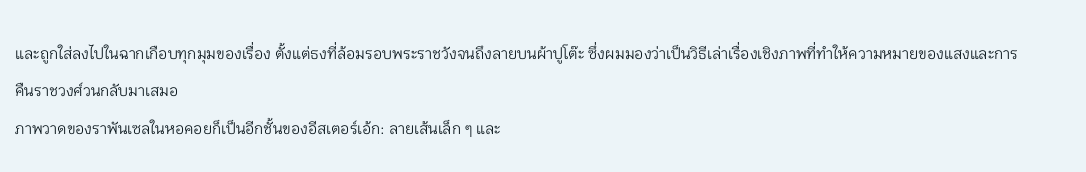และถูกใส่ลงไปในฉากเกือบทุกมุมของเรื่อง ตั้งแต่ธงที่ล้อมรอบพระราชวังจนถึงลายบนผ้าปูโต๊ะ ซึ่งผมมองว่าเป็นวิธีเล่าเรื่องเชิงภาพที่ทำให้ความหมายของแสงและการคืนราชวงศ์วนกลับมาเสมอ
ภาพวาดของราพันเซลในหอคอยก็เป็นอีกชั้นของอีสเตอร์เอ้ก: ลายเส้นเล็ก ๆ และ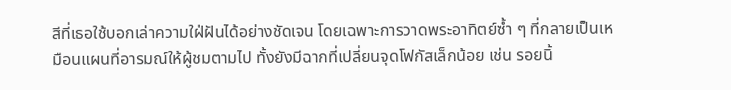สีที่เธอใช้บอกเล่าความใฝ่ฝันได้อย่างชัดเจน โดยเฉพาะการวาดพระอาทิตย์ซ้ำ ๆ ที่กลายเป็นเหมือนแผนที่อารมณ์ให้ผู้ชมตามไป ทั้งยังมีฉากที่เปลี่ยนจุดโฟกัสเล็กน้อย เช่น รอยนิ้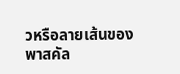วหรือลายเส้นของพาสคัล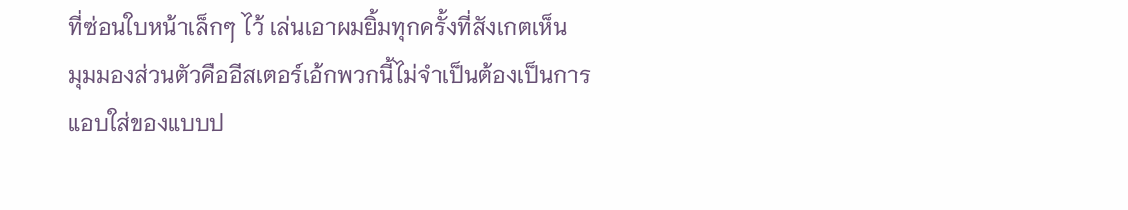ที่ซ่อนใบหน้าเล็กๆ ไว้ เล่นเอาผมยิ้มทุกครั้งที่สังเกตเห็น
มุมมองส่วนตัวคืออีสเตอร์เอ้กพวกนี้ไม่จำเป็นต้องเป็นการแอบใส่ของแบบป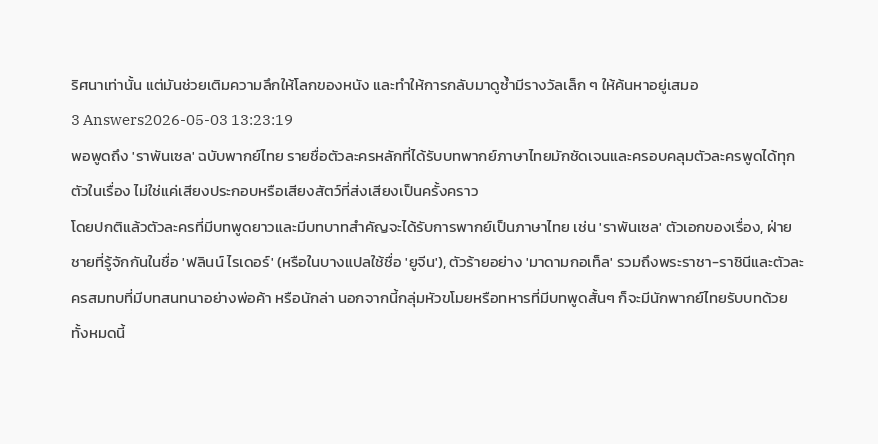ริศนาเท่านั้น แต่มันช่วยเติมความลึกให้โลกของหนัง และทำให้การกลับมาดูซ้ำมีรางวัลเล็ก ๆ ให้ค้นหาอยู่เสมอ
3 Answers2026-05-03 13:23:19
พอพูดถึง 'ราพันเซล' ฉบับพากย์ไทย รายชื่อตัวละครหลักที่ได้รับบทพากย์ภาษาไทยมักชัดเจนและครอบคลุมตัวละครพูดได้ทุกตัวในเรื่อง ไม่ใช่แค่เสียงประกอบหรือเสียงสัตว์ที่ส่งเสียงเป็นครั้งคราว
โดยปกติแล้วตัวละครที่มีบทพูดยาวและมีบทบาทสำคัญจะได้รับการพากย์เป็นภาษาไทย เช่น 'ราพันเซล' ตัวเอกของเรื่อง, ฝ่ายชายที่รู้จักกันในชื่อ 'ฟลินน์ ไรเดอร์' (หรือในบางแปลใช้ชื่อ 'ยูจีน'), ตัวร้ายอย่าง 'มาดามกอเท็ล' รวมถึงพระราชา-ราชินีและตัวละครสมทบที่มีบทสนทนาอย่างพ่อค้า หรือนักล่า นอกจากนี้กลุ่มหัวขโมยหรือทหารที่มีบทพูดสั้นๆ ก็จะมีนักพากย์ไทยรับบทด้วย ทั้งหมดนี้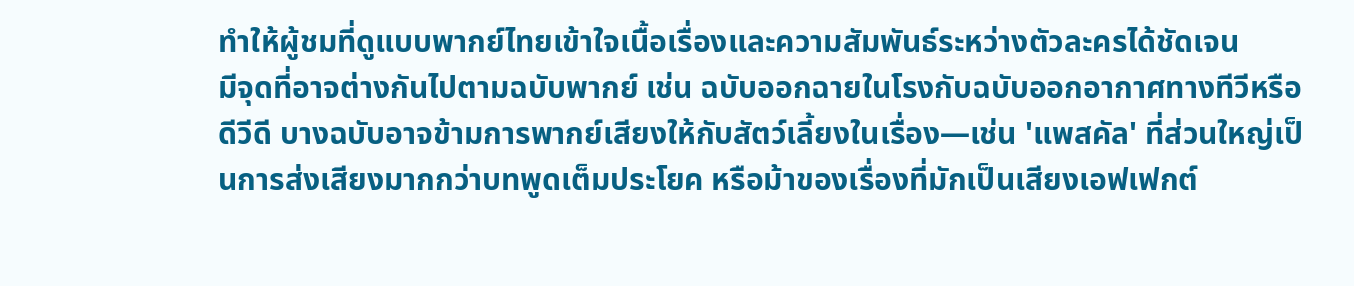ทำให้ผู้ชมที่ดูแบบพากย์ไทยเข้าใจเนื้อเรื่องและความสัมพันธ์ระหว่างตัวละครได้ชัดเจน
มีจุดที่อาจต่างกันไปตามฉบับพากย์ เช่น ฉบับออกฉายในโรงกับฉบับออกอากาศทางทีวีหรือดีวีดี บางฉบับอาจข้ามการพากย์เสียงให้กับสัตว์เลี้ยงในเรื่อง—เช่น 'แพสคัล' ที่ส่วนใหญ่เป็นการส่งเสียงมากกว่าบทพูดเต็มประโยค หรือม้าของเรื่องที่มักเป็นเสียงเอฟเฟกต์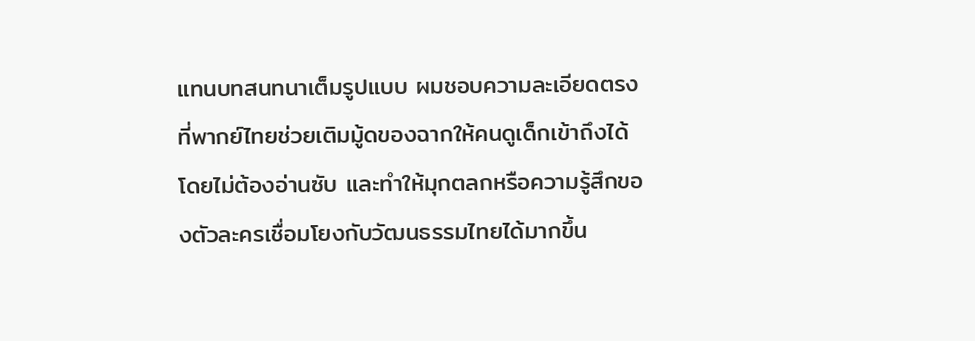แทนบทสนทนาเต็มรูปแบบ ผมชอบความละเอียดตรงที่พากย์ไทยช่วยเติมมู้ดของฉากให้คนดูเด็กเข้าถึงได้โดยไม่ต้องอ่านซับ และทำให้มุกตลกหรือความรู้สึกของตัวละครเชื่อมโยงกับวัฒนธรรมไทยได้มากขึ้น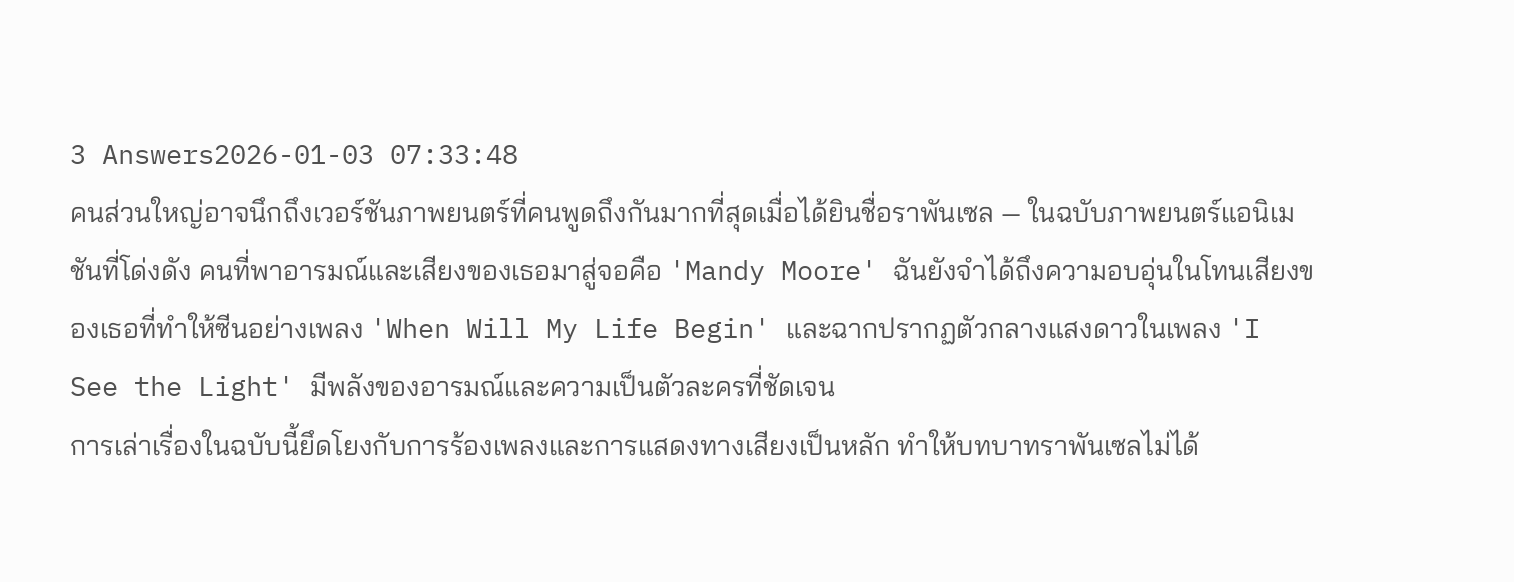3 Answers2026-01-03 07:33:48
คนส่วนใหญ่อาจนึกถึงเวอร์ชันภาพยนตร์ที่คนพูดถึงกันมากที่สุดเมื่อได้ยินชื่อราพันเซล — ในฉบับภาพยนตร์แอนิเมชันที่โด่งดัง คนที่พาอารมณ์และเสียงของเธอมาสู่จอคือ 'Mandy Moore' ฉันยังจำได้ถึงความอบอุ่นในโทนเสียงของเธอที่ทำให้ซีนอย่างเพลง 'When Will My Life Begin' และฉากปรากฏตัวกลางแสงดาวในเพลง 'I See the Light' มีพลังของอารมณ์และความเป็นตัวละครที่ชัดเจน
การเล่าเรื่องในฉบับนี้ยึดโยงกับการร้องเพลงและการแสดงทางเสียงเป็นหลัก ทำให้บทบาทราพันเซลไม่ได้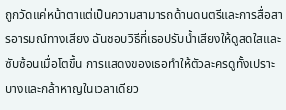ถูกวัดแค่หน้าตาแต่เป็นความสามารถด้านดนตรีและการสื่อสารอารมณ์ทางเสียง ฉันชอบวิธีที่เธอปรับน้ำเสียงให้ดูสดใสและซับซ้อนเมื่อโตขึ้น การแสดงของเธอทำให้ตัวละครดูทั้งเปราะบางและกล้าหาญในเวลาเดียว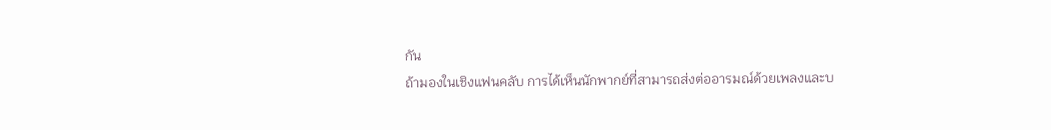กัน
ถ้ามองในเชิงแฟนคลับ การได้เห็นนักพากย์ที่สามารถส่งต่ออารมณ์ด้วยเพลงและบ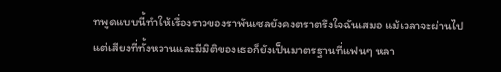ทพูดแบบนี้ทำให้เรื่องราวของราพันเซลยังคงตราตรึงใจฉันเสมอ แม้เวลาจะผ่านไป แต่เสียงที่ทั้งหวานและมีมิติของเธอก็ยังเป็นมาตรฐานที่แฟนๆ หลา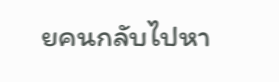ยคนกลับไปหา